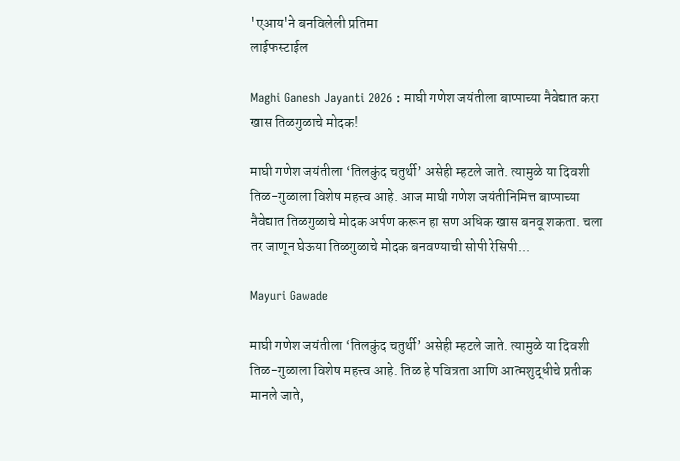'एआय'ने बनविलेली प्रतिमा
लाईफस्टाईल

Maghi Ganesh Jayanti 2026 : माघी गणेश जयंतीला बाप्पाच्या नैवेद्यात करा खास तिळगुळाचे मोदक!

माघी गणेश जयंतीला ‘तिलकुंद चतुर्थी’ असेही म्हटले जाते. त्यामुळे या दिवशी तिळ-गुळाला विशेष महत्त्व आहे. आज माघी गणेश जयंतीनिमित्त बाप्पाच्या नैवेद्यात तिळगुळाचे मोदक अर्पण करून हा सण अधिक खास बनवू शकता. चला तर जाणून घेऊया तिळगुळाचे मोदक बनवण्याची सोपी रेसिपी...

Mayuri Gawade

माघी गणेश जयंतीला ‘तिलकुंद चतुर्थी’ असेही म्हटले जाते. त्यामुळे या दिवशी तिळ-गुळाला विशेष महत्त्व आहे. तिळ हे पवित्रता आणि आत्मशुद्धीचे प्रतीक मानले जाते,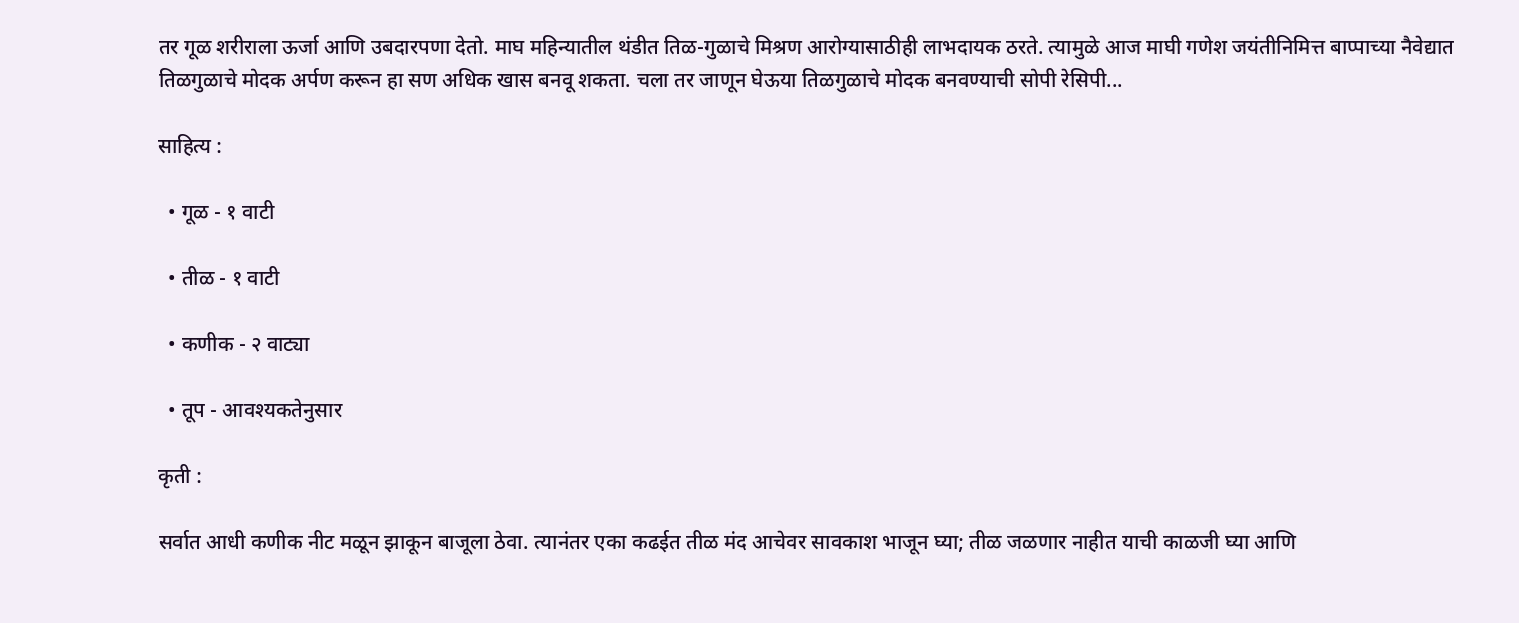तर गूळ शरीराला ऊर्जा आणि उबदारपणा देतो. माघ महिन्यातील थंडीत तिळ-गुळाचे मिश्रण आरोग्यासाठीही लाभदायक ठरते. त्यामुळे आज माघी गणेश जयंतीनिमित्त बाप्पाच्या नैवेद्यात तिळगुळाचे मोदक अर्पण करून हा सण अधिक खास बनवू शकता. चला तर जाणून घेऊया तिळगुळाचे मोदक बनवण्याची सोपी रेसिपी...

साहित्य :

  • गूळ - १ वाटी

  • तीळ - १ वाटी

  • कणीक - २ वाट्या

  • तूप - आवश्यकतेनुसार

कृती :

सर्वात आधी कणीक नीट मळून झाकून बाजूला ठेवा. त्यानंतर एका कढईत तीळ मंद आचेवर सावकाश भाजून घ्या; तीळ जळणार नाहीत याची काळजी घ्या आणि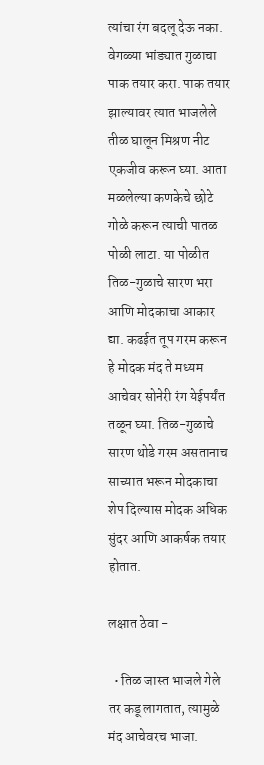त्यांचा रंग बदलू देऊ नका. वेगळ्या भांड्यात गुळाचा पाक तयार करा. पाक तयार झाल्यावर त्यात भाजलेले तीळ घालून मिश्रण नीट एकजीव करून घ्या. आता मळलेल्या कणकेचे छोटे गोळे करून त्याची पातळ पोळी लाटा. या पोळीत तिळ-गुळाचे सारण भरा आणि मोदकाचा आकार द्या. कढईत तूप गरम करून हे मोदक मंद ते मध्यम आचेवर सोनेरी रंग येईपर्यंत तळून घ्या. तिळ-गुळाचे सारण थोडे गरम असतानाच साच्यात भरून मोदकाचा शेप दिल्यास मोदक अधिक सुंदर आणि आकर्षक तयार होतात.

लक्षात ठेवा -

  • तिळ जास्त भाजले गेले तर कडू लागतात, त्यामुळे मंद आचेवरच भाजा.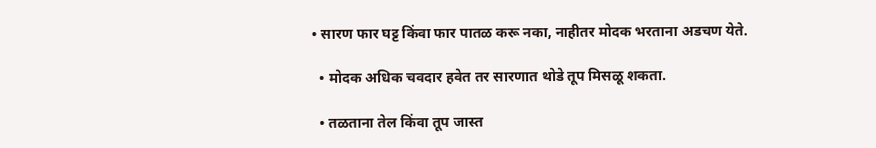• सारण फार घट्ट किंवा फार पातळ करू नका, नाहीतर मोदक भरताना अडचण येते.

  • मोदक अधिक चवदार हवेत तर सारणात थोडे तूप मिसळू शकता.

  • तळताना तेल किंवा तूप जास्त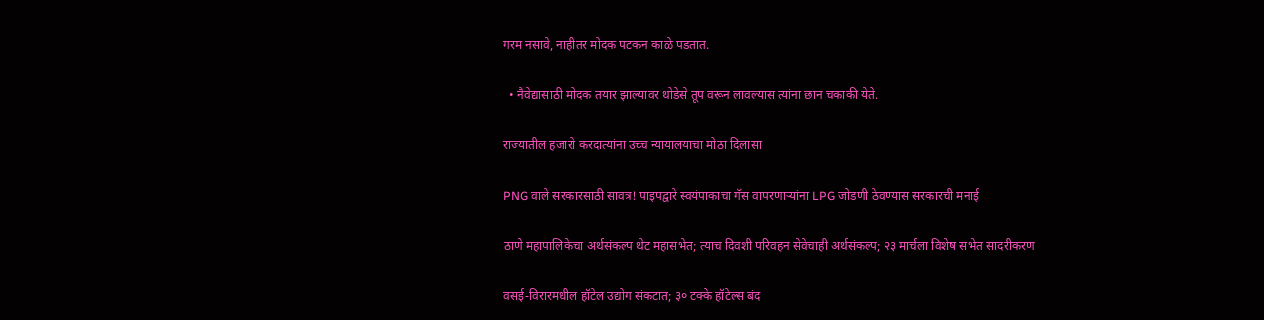गरम नसावे, नाहीतर मोदक पटकन काळे पडतात.

  • नैवेद्यासाठी मोदक तयार झाल्यावर थोडेसे तूप वरून लावल्यास त्यांना छान चकाकी येते.

राज्यातील हजारो करदात्यांना उच्च न्यायालयाचा मोठा दिलासा

PNG वाले सरकारसाठी सावत्र! पाइपद्वारे स्वयंपाकाचा गॅस वापरणाऱ्यांना LPG जोडणी ठेवण्यास सरकारची मनाई

ठाणे महापालिकेचा अर्थसंकल्प थेट महासभेत; त्याच दिवशी परिवहन सेवेचाही अर्थसंकल्प; २३ मार्चला विशेष सभेत सादरीकरण

वसई-विरारमधील हॉटेल उद्योग संकटात; ३० टक्के हॉटेल्स बंद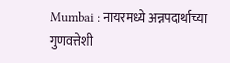Mumbai : नायरमध्ये अन्नपदार्थाच्या गुणवत्तेशी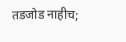तडजोड नाहीच;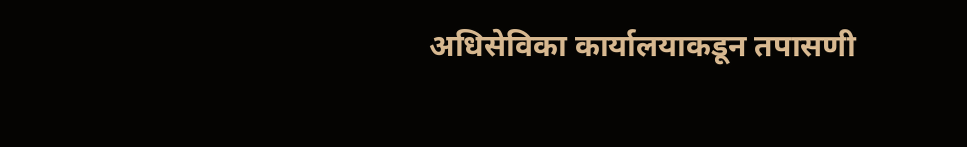अधिसेविका कार्यालयाकडून तपासणी